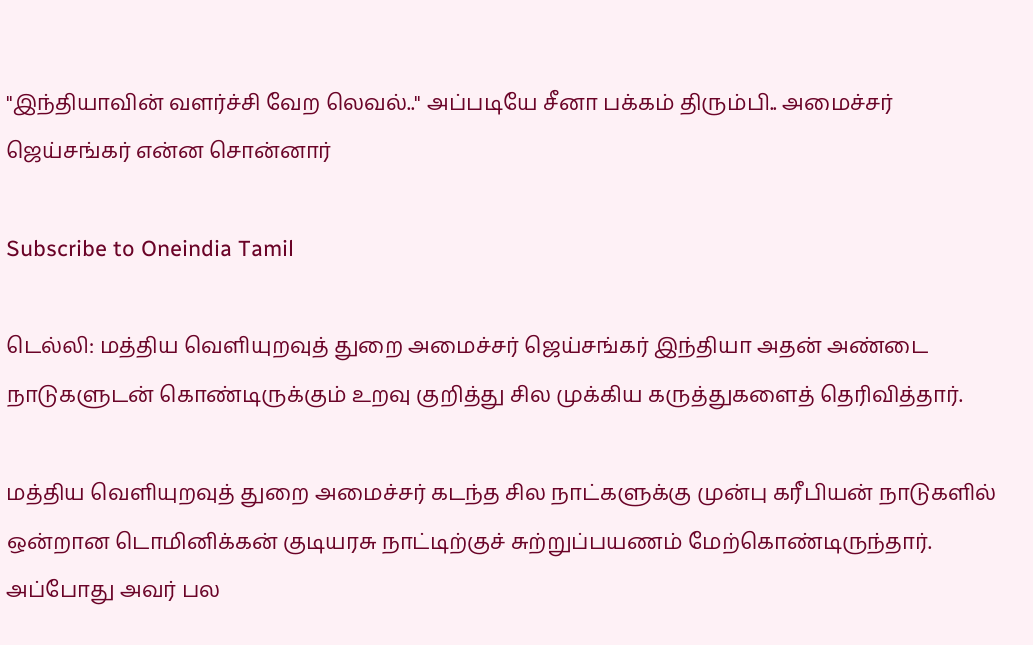"இந்தியாவின் வளர்ச்சி வேற லெவல்.." அப்படியே சீனா பக்கம் திரும்பி.. அமைச்சர் ஜெய்சங்கர் என்ன சொன்னார்

Subscribe to Oneindia Tamil

டெல்லி: மத்திய வெளியுறவுத் துறை அமைச்சர் ஜெய்சங்கர் இந்தியா அதன் அண்டை நாடுகளுடன் கொண்டிருக்கும் உறவு குறித்து சில முக்கிய கருத்துகளைத் தெரிவித்தார்.

மத்திய வெளியுறவுத் துறை அமைச்சர் கடந்த சில நாட்களுக்கு முன்பு கரீபியன் நாடுகளில் ஒன்றான டொமினிக்கன் குடியரசு நாட்டிற்குச் சுற்றுப்பயணம் மேற்கொண்டிருந்தார். அப்போது அவர் பல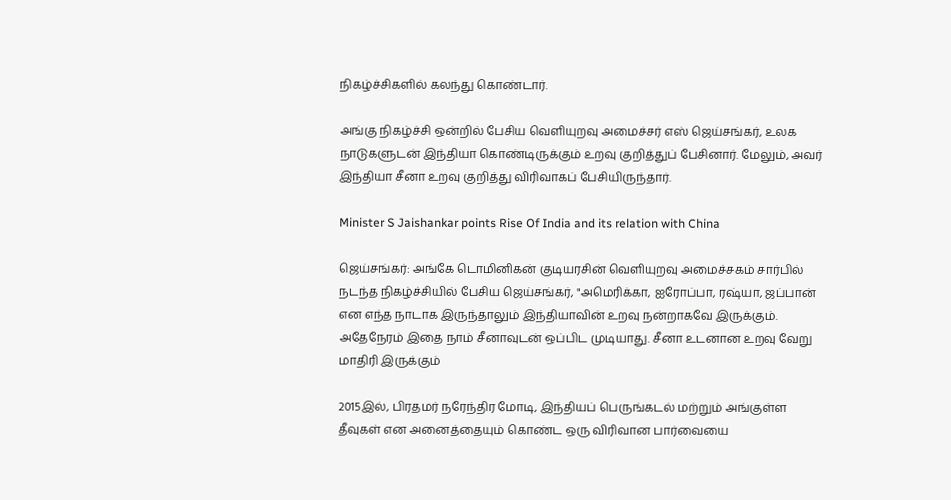நிகழ்ச்சிகளில் கலந்து கொண்டார்.

அங்கு நிகழ்ச்சி ஒன்றில் பேசிய வெளியுறவு அமைச்சர் எஸ் ஜெய்சங்கர், உலக நாடுகளுடன் இந்தியா கொண்டிருக்கும் உறவு குறித்துப் பேசினார். மேலும், அவர் இந்தியா சீனா உறவு குறித்து விரிவாகப் பேசியிருந்தார்.

Minister S Jaishankar points Rise Of India and its relation with China

ஜெய்சங்கர்: அங்கே டொமினிகன் குடியரசின் வெளியுறவு அமைச்சகம் சார்பில் நடந்த நிகழ்ச்சியில் பேசிய ஜெய்சங்கர், "அமெரிக்கா, ஐரோப்பா, ரஷ்யா, ஜப்பான் என எந்த நாடாக இருந்தாலும் இந்தியாவின் உறவு நன்றாகவே இருக்கும். அதேநேரம் இதை நாம் சீனாவுடன் ஒப்பிட முடியாது. சீனா உடனான உறவு வேறு மாதிரி இருக்கும்

2015இல், பிரதமர் நரேந்திர மோடி, இந்தியப் பெருங்கடல் மற்றும் அங்குள்ள தீவுகள் என அனைத்தையும் கொண்ட ஒரு விரிவான பார்வையை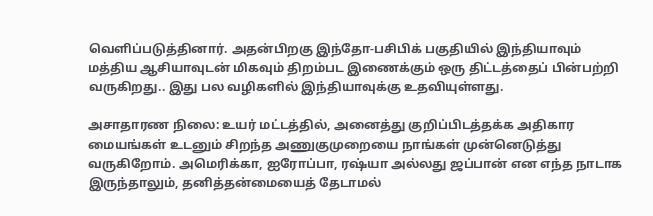வெளிப்படுத்தினார். அதன்பிறகு இந்தோ-பசிபிக் பகுதியில் இந்தியாவும் மத்திய ஆசியாவுடன் மிகவும் திறம்பட இணைக்கும் ஒரு திட்டத்தைப் பின்பற்றி வருகிறது.. இது பல வழிகளில் இந்தியாவுக்கு உதவியுள்ளது.

அசாதாரண நிலை: உயர் மட்டத்தில், அனைத்து குறிப்பிடத்தக்க அதிகார மையங்கள் உடனும் சிறந்த அணுகுமுறையை நாங்கள் முன்னெடுத்து வருகிறோம். அமெரிக்கா, ஐரோப்பா, ரஷ்யா அல்லது ஜப்பான் என எந்த நாடாக இருந்தாலும், தனித்தன்மையைத் தேடாமல்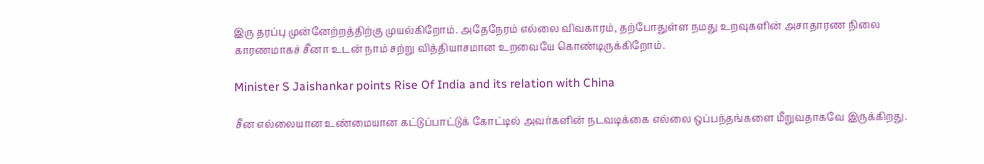இரு தரப்பு முன்னேற்றத்திற்கு முயல்கிறோம். அதேநேரம் எல்லை விவகாரம், தற்போதுள்ள நமது உறவுகளின் அசாதாரண நிலை காரணமாகச் சீனா உடன் நாம் சற்று வித்தியாசமான உறவையே கொண்டிருக்கிறோம்.

Minister S Jaishankar points Rise Of India and its relation with China

சீன எல்லையான உண்மையான கட்டுப்பாட்டுக் கோட்டில் அவர்களின் நடவடிக்கை எல்லை ஒப்பந்தங்களை மீறுவதாகவே இருக்கிறது.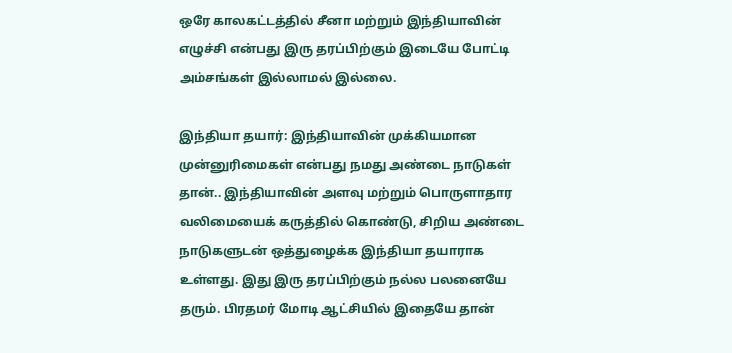ஒரே காலகட்டத்தில் சீனா மற்றும் இந்தியாவின் எழுச்சி என்பது இரு தரப்பிற்கும் இடையே போட்டி அம்சங்கள் இல்லாமல் இல்லை.

இந்தியா தயார்: இந்தியாவின் முக்கியமான முன்னுரிமைகள் என்பது நமது அண்டை நாடுகள் தான்.. இந்தியாவின் அளவு மற்றும் பொருளாதார வலிமையைக் கருத்தில் கொண்டு, சிறிய அண்டை நாடுகளுடன் ஒத்துழைக்க இந்தியா தயாராக உள்ளது. இது இரு தரப்பிற்கும் நல்ல பலனையே தரும். பிரதமர் மோடி ஆட்சியில் இதையே தான்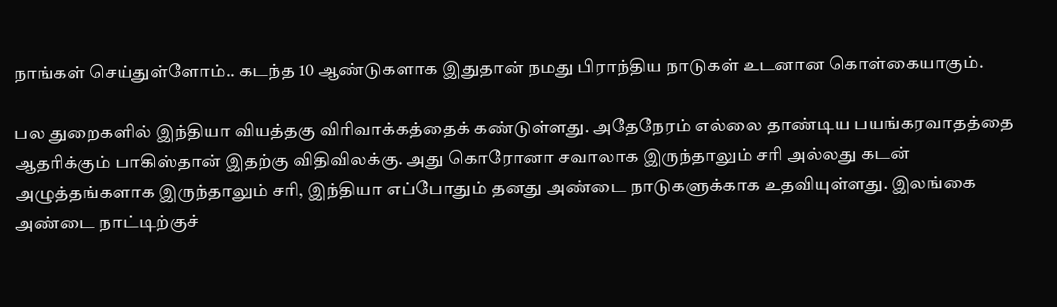நாங்கள் செய்துள்ளோம்.. கடந்த 10 ஆண்டுகளாக இதுதான் நமது பிராந்திய நாடுகள் உடனான கொள்கையாகும்.

பல துறைகளில் இந்தியா வியத்தகு விரிவாக்கத்தைக் கண்டுள்ளது. அதேநேரம் எல்லை தாண்டிய பயங்கரவாதத்தை ஆதரிக்கும் பாகிஸ்தான் இதற்கு விதிவிலக்கு. அது கொரோனா சவாலாக இருந்தாலும் சரி அல்லது கடன் அழுத்தங்களாக இருந்தாலும் சரி, இந்தியா எப்போதும் தனது அண்டை நாடுகளுக்காக உதவியுள்ளது. இலங்கை அண்டை நாட்டிற்குச்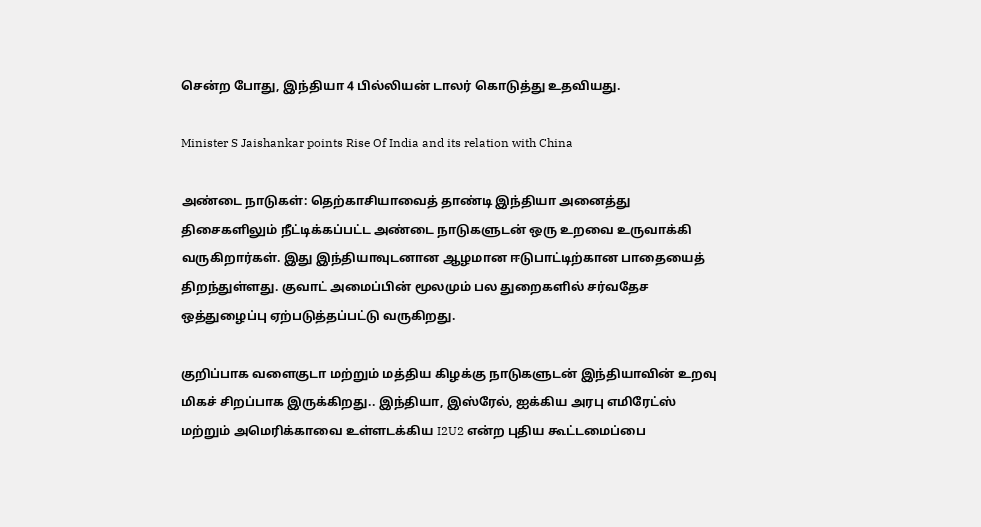சென்ற போது, இந்தியா 4 பில்லியன் டாலர் கொடுத்து உதவியது.

Minister S Jaishankar points Rise Of India and its relation with China

அண்டை நாடுகள்: தெற்காசியாவைத் தாண்டி இந்தியா அனைத்து திசைகளிலும் நீட்டிக்கப்பட்ட அண்டை நாடுகளுடன் ஒரு உறவை உருவாக்கி வருகிறார்கள். இது இந்தியாவுடனான ஆழமான ஈடுபாட்டிற்கான பாதையைத் திறந்துள்ளது. குவாட் அமைப்பின் மூலமும் பல துறைகளில் சர்வதேச ஒத்துழைப்பு ஏற்படுத்தப்பட்டு வருகிறது.

குறிப்பாக வளைகுடா மற்றும் மத்திய கிழக்கு நாடுகளுடன் இந்தியாவின் உறவு மிகச் சிறப்பாக இருக்கிறது.. இந்தியா, இஸ்ரேல், ஐக்கிய அரபு எமிரேட்ஸ் மற்றும் அமெரிக்காவை உள்ளடக்கிய I2U2 என்ற புதிய கூட்டமைப்பை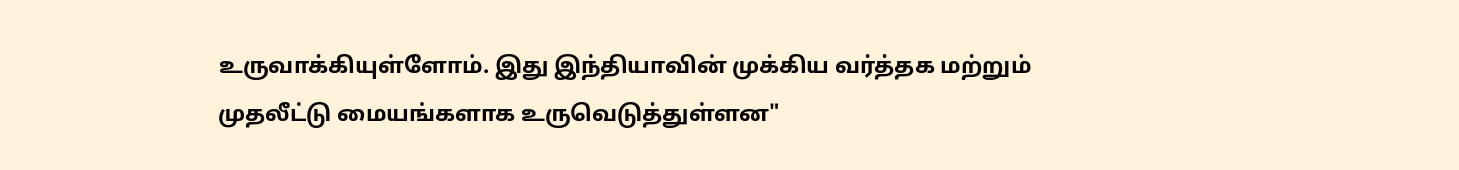உருவாக்கியுள்ளோம். இது இந்தியாவின் முக்கிய வர்த்தக மற்றும் முதலீட்டு மையங்களாக உருவெடுத்துள்ளன"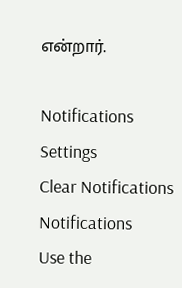என்றார்.

Notifications
Settings
Clear Notifications
Notifications
Use the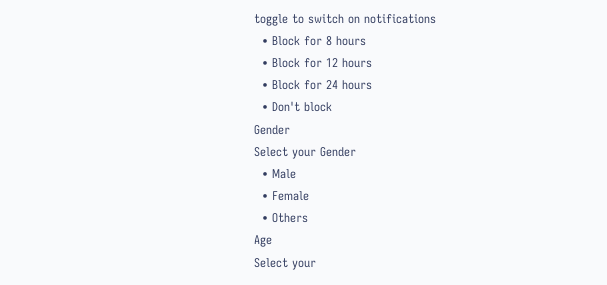toggle to switch on notifications
  • Block for 8 hours
  • Block for 12 hours
  • Block for 24 hours
  • Don't block
Gender
Select your Gender
  • Male
  • Female
  • Others
Age
Select your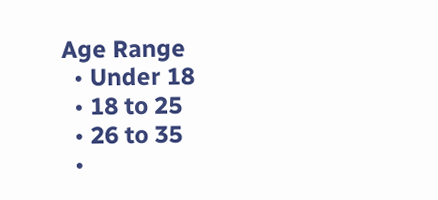Age Range
  • Under 18
  • 18 to 25
  • 26 to 35
  •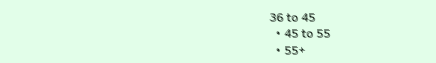36 to 45
  • 45 to 55
  • 55+